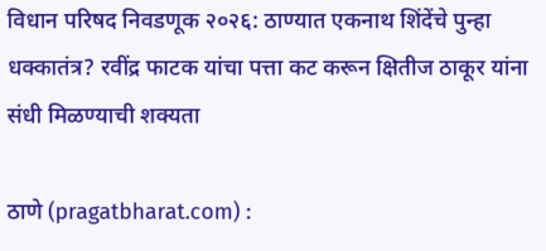विधान परिषद निवडणूक २०२६: ठाण्यात एकनाथ शिंदेंचे पुन्हा धक्कातंत्र? रवींद्र फाटक यांचा पत्ता कट करून क्षितीज ठाकूर यांना संधी मिळण्याची शक्यता

ठाणे (pragatbharat.com) :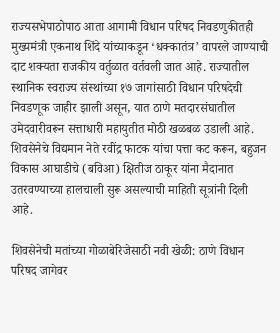राज्यसभेपाठोपाठ आता आगामी विधान परिषद निवडणुकीतही मुख्यमंत्री एकनाथ शिंदे यांच्याकडून ‘धक्कातंत्र’ वापरले जाण्याची दाट शक्यता राजकीय वर्तुळात वर्तवली जात आहे. राज्यातील स्थानिक स्वराज्य संस्थांच्या १७ जागांसाठी विधान परिषदेची निवडणूक जाहीर झाली असून, यात ठाणे मतदारसंघातील उमेदवारीवरून सत्ताधारी महायुतीत मोठी खळबळ उडाली आहे. शिवसेनेचे विद्यमान नेते रवींद्र फाटक यांचा पत्ता कट करून, बहुजन विकास आघाडीचे (बविआ) क्षितीज ठाकूर यांना मैदानात उतरवण्याच्या हालचाली सुरू असल्याची माहिती सूत्रांनी दिली आहे.

शिवसेनेची मतांच्या गोळाबेरिजेसाठी नवी खेळी: ठाणे विधान परिषद जागेवर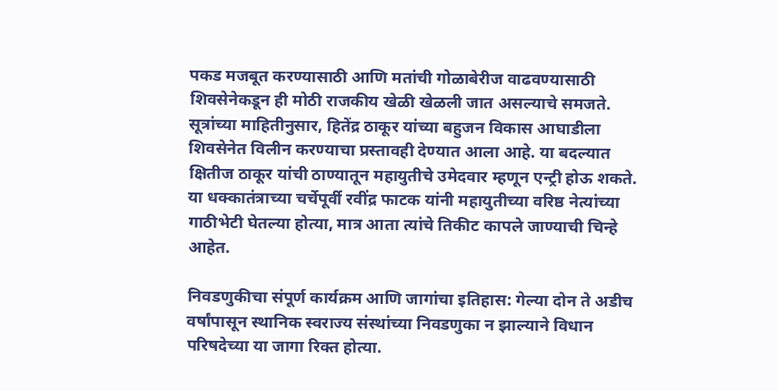पकड मजबूत करण्यासाठी आणि मतांची गोळाबेरीज वाढवण्यासाठी शिवसेनेकडून ही मोठी राजकीय खेळी खेळली जात असल्याचे समजते. सूत्रांच्या माहितीनुसार, हितेंद्र ठाकूर यांच्या बहुजन विकास आघाडीला शिवसेनेत विलीन करण्याचा प्रस्तावही देण्यात आला आहे. या बदल्यात क्षितीज ठाकूर यांची ठाण्यातून महायुतीचे उमेदवार म्हणून एन्ट्री होऊ शकते. या धक्कातंत्राच्या चर्चेपूर्वी रवींद्र फाटक यांनी महायुतीच्या वरिष्ठ नेत्यांच्या गाठीभेटी घेतल्या होत्या, मात्र आता त्यांचे तिकीट कापले जाण्याची चिन्हे आहेत.

निवडणुकीचा संपूर्ण कार्यक्रम आणि जागांचा इतिहास: गेल्या दोन ते अडीच वर्षांपासून स्थानिक स्वराज्य संस्थांच्या निवडणुका न झाल्याने विधान परिषदेच्या या जागा रिक्त होत्या.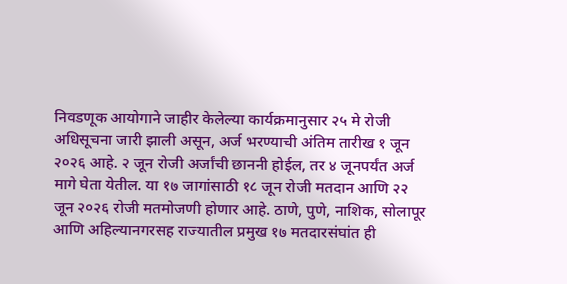निवडणूक आयोगाने जाहीर केलेल्या कार्यक्रमानुसार २५ मे रोजी अधिसूचना जारी झाली असून, अर्ज भरण्याची अंतिम तारीख १ जून २०२६ आहे. २ जून रोजी अर्जांची छाननी होईल, तर ४ जूनपर्यंत अर्ज मागे घेता येतील. या १७ जागांसाठी १८ जून रोजी मतदान आणि २२ जून २०२६ रोजी मतमोजणी होणार आहे. ठाणे, पुणे, नाशिक, सोलापूर आणि अहिल्यानगरसह राज्यातील प्रमुख १७ मतदारसंघांत ही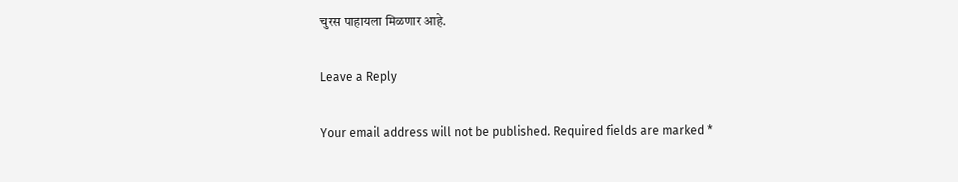चुरस पाहायला मिळणार आहे.

Leave a Reply

Your email address will not be published. Required fields are marked *